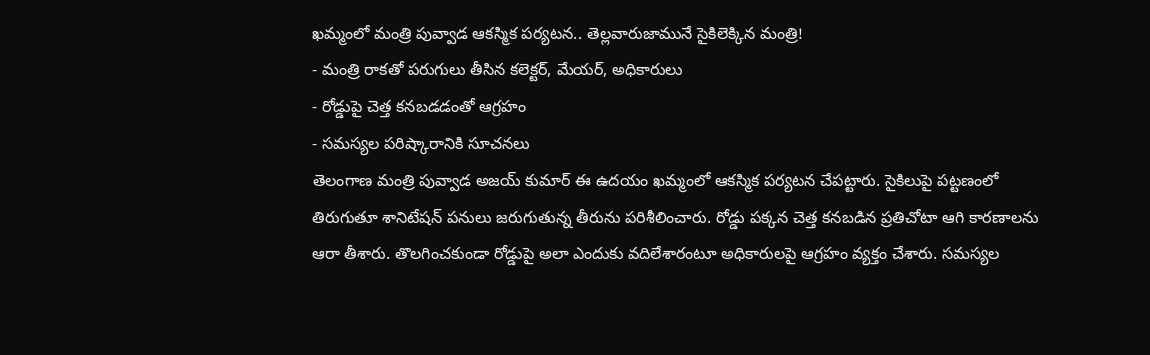ఖమ్మంలో మంత్రి పువ్వాడ ఆకస్మిక పర్యటన.. తెల్లవారుజామునే సైకిలెక్కిన మంత్రి!
- మంత్రి రాకతో పరుగులు తీసిన కలెక్టర్, మేయర్, అధికారులు
- రోడ్డుపై చెత్త కనబడడంతో ఆగ్రహం
- సమస్యల పరిష్కారానికి సూచనలు
తెలంగాణ మంత్రి పువ్వాడ అజయ్ కుమార్ ఈ ఉదయం ఖమ్మంలో ఆకస్మిక పర్యటన చేపట్టారు. సైకిలుపై పట్టణంలో తిరుగుతూ శానిటేషన్ పనులు జరుగుతున్న తీరును పరిశీలించారు. రోడ్డు పక్కన చెత్త కనబడిన ప్రతిచోటా ఆగి కారణాలను ఆరా తీశారు. తొలగించకుండా రోడ్డుపై అలా ఎందుకు వదిలేశారంటూ అధికారులపై ఆగ్రహం వ్యక్తం చేశారు. సమస్యల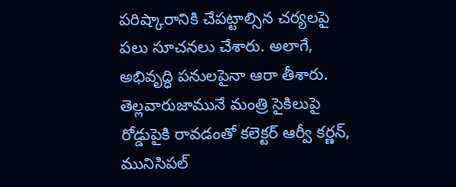పరిష్కారానికి చేపట్టాల్సిన చర్యలపై పలు సూచనలు చేశారు. అలాగే, అభివృద్ధి పనులపైనా ఆరా తీశారు. తెల్లవారుజామునే మంత్రి సైకిలుపై రోడ్డుపైకి రావడంతో కలెక్టర్ ఆర్వీ కర్ణన్, మునిసిపల్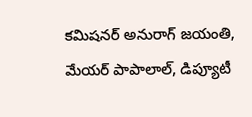కమిషనర్ అనురాగ్ జయంతి, మేయర్ పాపాలాల్, డిప్యూటీ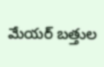మేయర్ బత్తుల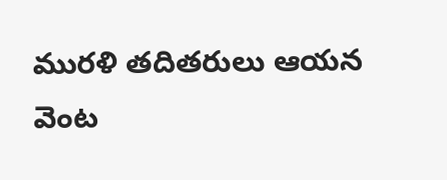మురళి తదితరులు ఆయన వెంట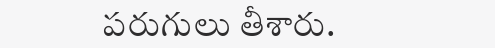పరుగులు తీశారు.